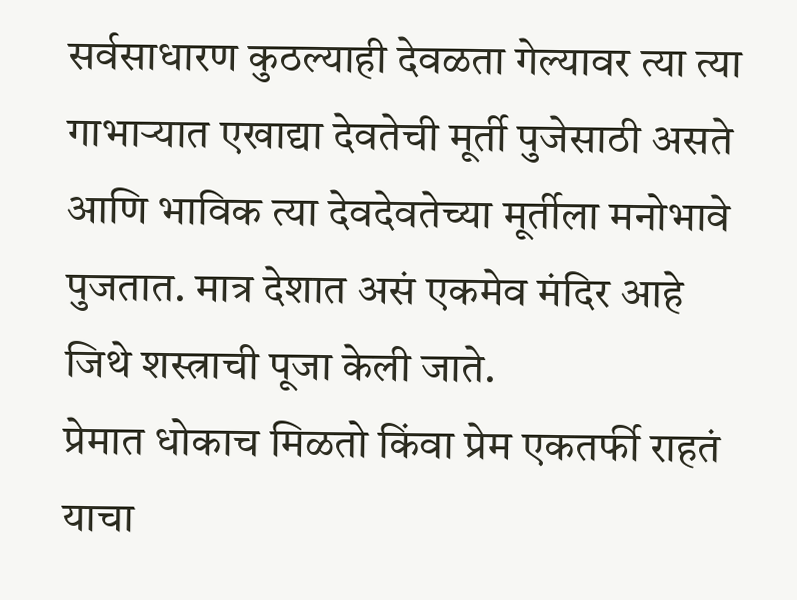सर्वसाधारण कुठल्याही देवळता गेल्यावर त्या त्या गाभाऱ्यात एखाद्या देवतेची मूर्ती पुजेसाठी असते आणि भाविक त्या देवदेवतेच्या मूर्तीला मनोभावे पुजतात. मात्र देशात असं एकमेव मंदिर आहे जिथे शस्त्राची पूजा केली जाते.
प्रेमात धोकाच मिळतो किंवा प्रेम एकतर्फी राहतं याचा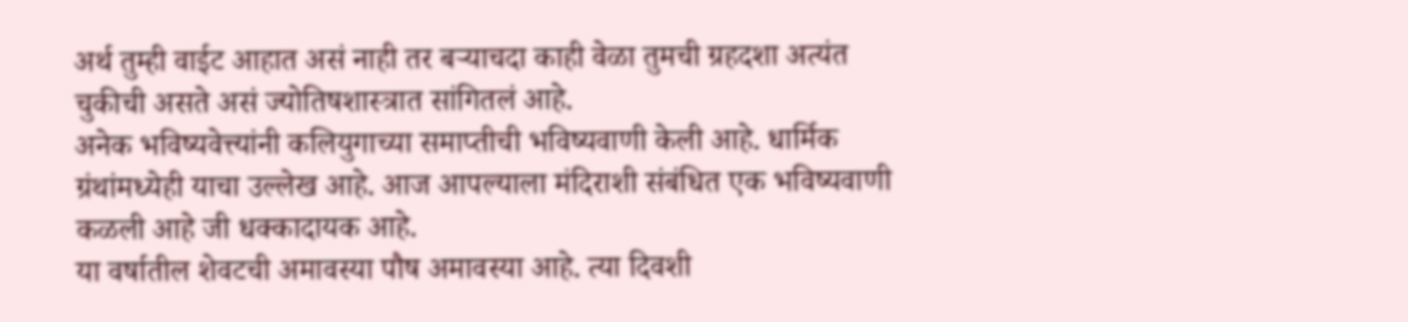अर्थ तुम्ही वाईट आहात असं नाही तर बऱ्याचदा काही वेळा तुमची ग्रहदशा अत्यंत चुकीची असते असं ज्योतिषशास्त्रात सांगितलं आहे.
अनेक भविष्यवेत्त्यांनी कलियुगाच्या समाप्तीची भविष्यवाणी केली आहे. धार्मिक ग्रंथांमध्येही याचा उल्लेख आहे. आज आपल्याला मंदिराशी संबंधित एक भविष्यवाणी कळली आहे जी धक्कादायक आहे.
या वर्षातील शेवटची अमावस्या पौष अमावस्या आहे. त्या दिवशी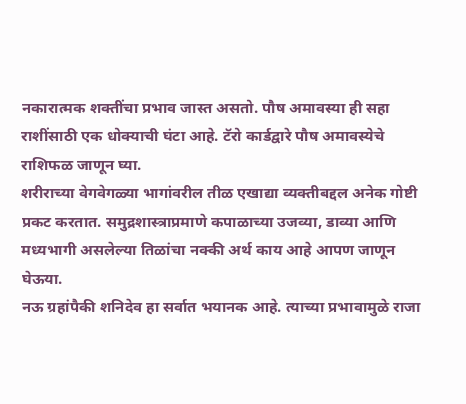नकारात्मक शक्तींचा प्रभाव जास्त असतो. पौष अमावस्या ही सहा राशींसाठी एक धोक्याची घंटा आहे. टॅरो कार्डद्वारे पौष अमावस्येचे राशिफळ जाणून घ्या.
शरीराच्या वेगवेगळ्या भागांवरील तीळ एखाद्या व्यक्तीबद्दल अनेक गोष्टी प्रकट करतात. समुद्रशास्त्राप्रमाणे कपाळाच्या उजव्या, डाव्या आणि मध्यभागी असलेल्या तिळांचा नक्की अर्थ काय आहे आपण जाणून घेऊया.
नऊ ग्रहांपैकी शनिदेव हा सर्वात भयानक आहे. त्याच्या प्रभावामुळे राजा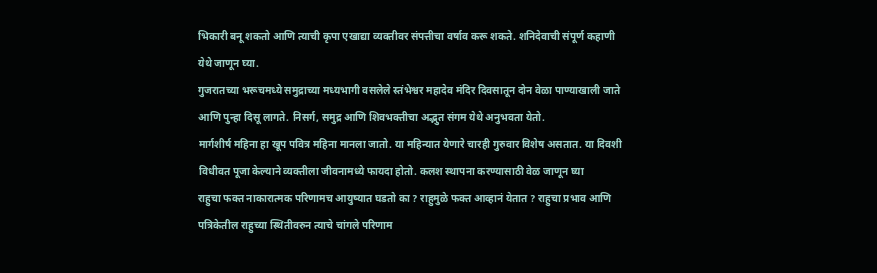भिकारी बनू शकतो आणि त्याची कृपा एखाद्या व्यक्तीवर संपत्तीचा वर्षाव करू शकते. शनिदेवाची संपूर्ण कहाणी येथे जाणून घ्या.
गुजरातच्या भरूचमध्ये समुद्राच्या मध्यभागी वसलेले स्तंभेश्वर महादेव मंदिर दिवसातून दोन वेळा पाण्याखाली जाते आणि पुन्हा दिसू लागते. निसर्ग, समुद्र आणि शिवभक्तीचा अद्भुत संगम येथे अनुभवता येतो.
मार्गशीर्ष महिना हा खूप पवित्र महिना मानला जातो. या महिन्यात येणारे चारही गुरुवार विशेष असतात. या दिवशी विधीवत पूजा केल्याने व्यक्तीला जीवनामध्ये फायदा होतो. कलश स्थापना करण्यासाठी वेळ जाणून घ्या
राहुचा फक्त नाकारात्मक परिणामच आयुष्यात घडतो का ? राहुमुळे फक्त आव्हानं येतात ? राहुचा प्रभाव आणि पत्रिकेतील राहुच्या स्थितीवरुन त्याचे चांगले परिणाम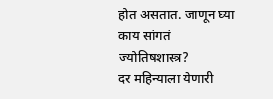होत असतात. जाणून घ्या काय सांगतं ज्योतिषशास्त्र?
दर महिन्याला येणारी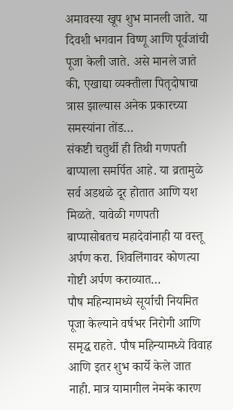अमावस्या खूप शुभ मानली जाते. या दिवशी भगवान विष्णू आणि पूर्वजांची पूजा केली जाते. असे मानले जाते की, एखाद्या व्यक्तीला पितृदोषाचा त्रास झाल्यास अनेक प्रकारच्या समस्यांना तोंड…
संकष्टी चतुर्थी ही तिथी गणपती बाप्पाला समर्पित आहे. या व्रतामुळे सर्व अडथळे दूर होतात आणि यश मिळते. यावेळी गणपती बाप्पासोबतच महादेवांनाही या वस्तू अर्पण करा. शिवलिंगावर कोणत्या गोष्टी अर्पण कराव्यात…
पौष महिन्यामध्ये सूर्याची नियमित पूजा केल्याने वर्षभर निरोगी आणि समृद्ध राहते. पौष महिन्यामध्ये विवाह आणि इतर शुभ कार्ये केले जात नाही. मात्र यामागील नेमके कारण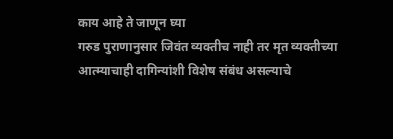काय आहे ते जाणून घ्या
गरुड पुराणानुसार जिवंत व्यक्तीच नाही तर मृत व्यक्तीच्या आत्म्याचाही दागिन्यांशी विशेष संबंध असल्याचे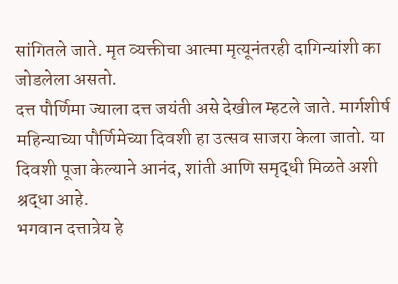सांगितले जाते. मृत व्यक्तीचा आत्मा मृत्यूनंतरही दागिन्यांशी का जोडलेला असतो.
दत्त पौर्णिमा ज्याला दत्त जयंती असे देखील म्हटले जाते. मार्गशीर्ष महिन्याच्या पौर्णिमेच्या दिवशी हा उत्सव साजरा केला जातो. या दिवशी पूजा केल्याने आनंद, शांती आणि समृद्धी मिळते अशी श्रद्धा आहे.
भगवान दत्तात्रेय हे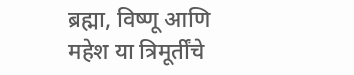ब्रह्मा, विष्णू आणि महेश या त्रिमूर्तींचे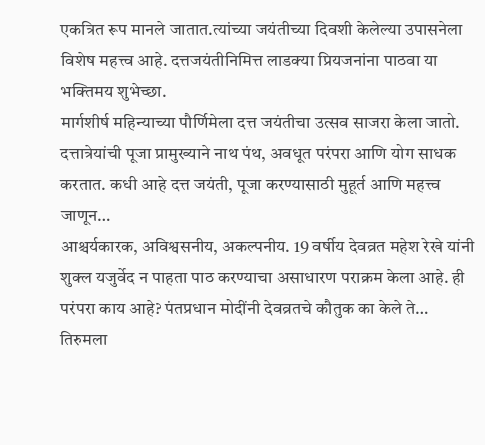एकत्रित रूप मानले जातात.त्यांच्या जयंतीच्या दिवशी केलेल्या उपासनेला विशेष महत्त्व आहे. दत्तजयंतीनिमित्त लाडक्या प्रियजनांना पाठवा या भक्तिमय शुभेच्छा.
मार्गशीर्ष महिन्याच्या पौर्णिमेला दत्त जयंतीचा उत्सव साजरा केला जातो. दत्तात्रेयांची पूजा प्रामुख्याने नाथ पंथ, अवधूत परंपरा आणि योग साधक करतात. कधी आहे दत्त जयंती, पूजा करण्यासाठी मुहूर्त आणि महत्त्व जाणून…
आश्चर्यकारक, अविश्वसनीय, अकल्पनीय. 19 वर्षीय देवव्रत महेश रेखे यांनी शुक्ल यजुर्वेद न पाहता पाठ करण्याचा असाधारण पराक्रम केला आहे. ही परंपरा काय आहे? पंतप्रधान मोदींनी देवव्रतचे कौतुक का केले ते…
तिरुमला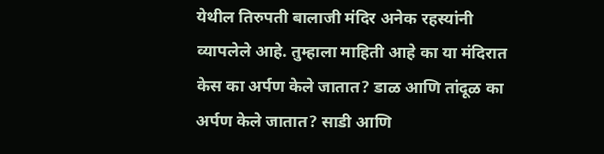येथील तिरुपती बालाजी मंदिर अनेक रहस्यांनी व्यापलेले आहे. तुम्हाला माहिती आहे का या मंदिरात केस का अर्पण केले जातात? डाळ आणि तांदूळ का अर्पण केले जातात? साडी आणि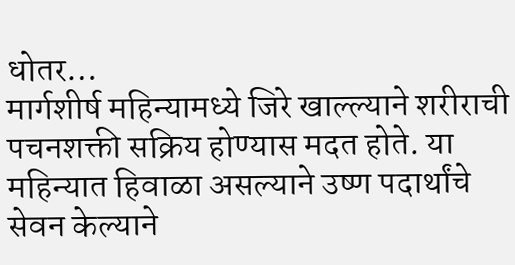धोतर…
मार्गशीर्ष महिन्यामध्ये जिरे खाल्ल्याने शरीराची पचनशक्ती सक्रिय होण्यास मदत होते. या महिन्यात हिवाळा असल्याने उष्ण पदार्थांचे सेवन केल्याने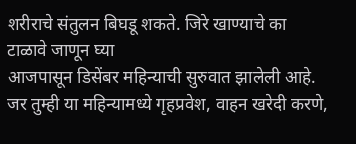शरीराचे संतुलन बिघडू शकते. जिरे खाण्याचे का टाळावे जाणून घ्या
आजपासून डिसेंबर महिन्याची सुरुवात झालेली आहे. जर तुम्ही या महिन्यामध्ये गृहप्रवेश, वाहन खरेदी करणे,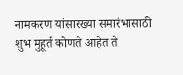नामकरण यांसारख्या समारंभासाठी शुभ मुहूर्त कोणते आहेत ते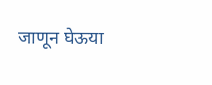जाणून घेऊया